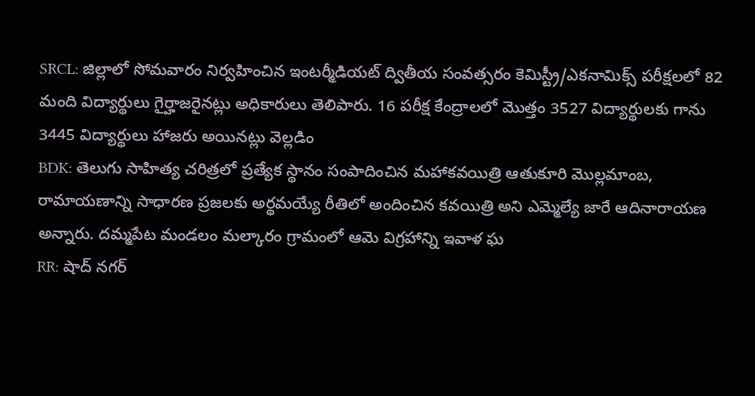SRCL: జిల్లాలో సోమవారం నిర్వహించిన ఇంటర్మీడియట్ ద్వితీయ సంవత్సరం కెమిస్ట్రీ/ఎకనామిక్స్ పరీక్షలలో 82 మంది విద్యార్థులు గైర్హాజరైనట్లు అధికారులు తెలిపారు. 16 పరీక్ష కేంద్రాలలో మొత్తం 3527 విద్యార్థులకు గాను 3445 విద్యార్థులు హాజరు అయినట్లు వెల్లడిం
BDK: తెలుగు సాహిత్య చరిత్రలో ప్రత్యేక స్థానం సంపాదించిన మహాకవయిత్రి ఆతుకూరి మొల్లమాంబ, రామాయణాన్ని సాధారణ ప్రజలకు అర్థమయ్యే రీతిలో అందించిన కవయిత్రి అని ఎమ్మెల్యే జారే ఆదినారాయణ అన్నారు. దమ్మపేట మండలం మల్కారం గ్రామంలో ఆమె విగ్రహాన్ని ఇవాళ ఘ
RR: షాద్ నగర్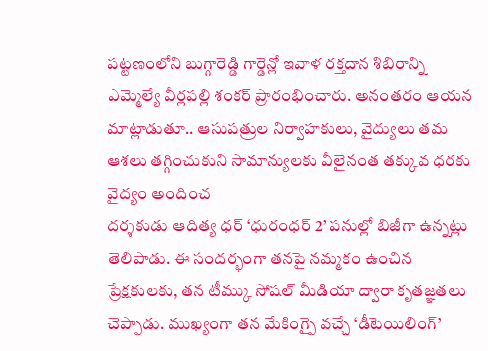పట్టణంలోని బుగ్గారెడ్డి గార్డెన్లో ఇవాళ రక్తదాన శిబిరాన్ని ఎమ్మెల్యే వీర్లపల్లి శంకర్ ప్రారంభించారు. అనంతరం ఆయన మాట్లాడుతూ.. ఆసుపత్రుల నిర్వాహకులు, వైద్యులు తమ ఆశలు తగ్గించుకుని సామాన్యులకు వీలైనంత తక్కువ ధరకు వైద్యం అందించ
దర్శకుడు ఆదిత్య ధర్ ‘ధురంధర్ 2’ పనుల్లో బిజీగా ఉన్నట్లు తెలిపాడు. ఈ సందర్భంగా తనపై నమ్మకం ఉంచిన ప్రేక్షకులకు, తన టీమ్కు సోషల్ మీడియా ద్వారా కృతజ్ఞతలు చెప్పాడు. ముఖ్యంగా తన మేకింగ్పై వచ్చే ‘డీటెయిలింగ్’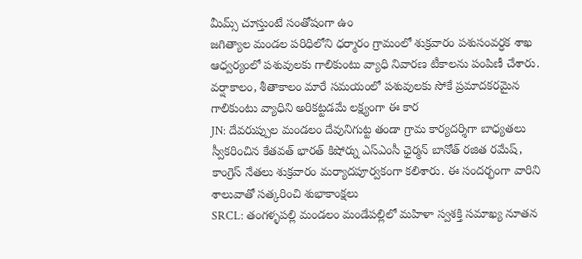మీమ్స్ చూస్తుంటే సంతోషంగా ఉం
జగిత్యాల మండల పరిధిలోని ధర్మారం గ్రామంలో శుక్రవారం పశుసంవర్ధక శాఖ ఆధ్వర్యంలో పశువులకు గాలికుంటు వ్యాధి నివారణ టీకాలను పంపిణీ చేశారు. వర్షాకాలం, శీతాకాలం మారే సమయంలో పశువులకు సోకే ప్రమాదకరమైన గాలికుంటు వ్యాధిని అరికట్టడమే లక్ష్యంగా ఈ కార
JN: దేవరుప్పుల మండలం దేవునిగుట్ట తండా గ్రామ కార్యదర్శిగా బాధ్యతలు స్వీకరించిన కేతవత్ భారత్ కిషోర్ను ఎస్ఎంసీ ఛైర్మన్ బానోత్ రజిత రమేష్, కాంగ్రెస్ నేతలు శుక్రవారం మర్యాదపూర్వకంగా కలిశారు. ఈ సందర్భంగా వారిని శాలువాతో సత్కరించి శుభాకాంక్షలు
SRCL: తంగళ్ళపల్లి మండలం మండేపల్లిలో మహిళా స్వశక్తి సమాఖ్య నూతన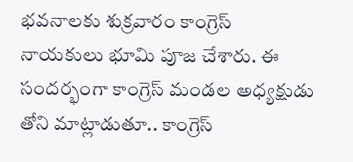భవనాలకు శుక్రవారం కాంగ్రెస్ నాయకులు భూమి పూజ చేశారు. ఈ సందర్భంగా కాంగ్రెస్ మండల అధ్యక్షుడు తోని మాట్లాడుతూ.. కాంగ్రెస్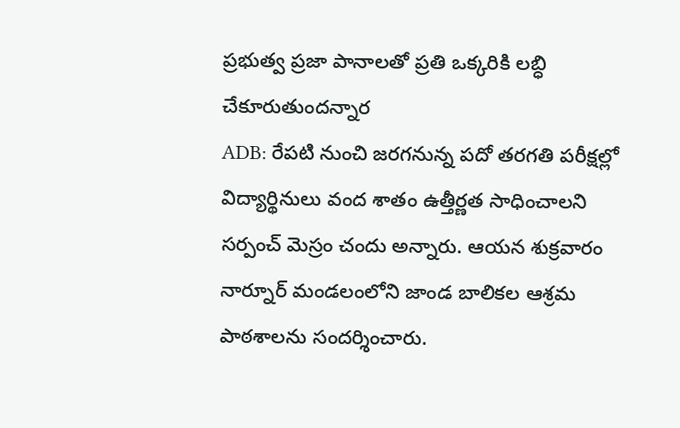ప్రభుత్వ ప్రజా పానాలతో ప్రతి ఒక్కరికి లబ్ధి చేకూరుతుందన్నార
ADB: రేపటి నుంచి జరగనున్న పదో తరగతి పరీక్షల్లో విద్యార్థినులు వంద శాతం ఉత్తీర్ణత సాధించాలని సర్పంచ్ మెస్రం చందు అన్నారు. ఆయన శుక్రవారం నార్నూర్ మండలంలోని జాండ బాలికల ఆశ్రమ పాఠశాలను సందర్శించారు.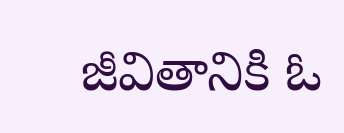జీవితానికి ఓ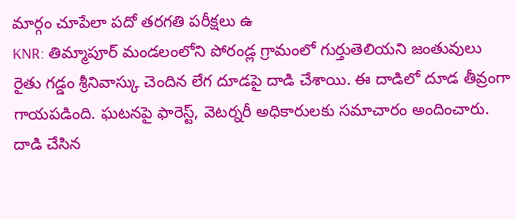మార్గం చూపేలా పదో తరగతి పరీక్షలు ఉ
KNR: తిమ్మాపూర్ మండలంలోని పోరండ్ల గ్రామంలో గుర్తుతెలియని జంతువులు రైతు గడ్డం శ్రీనివాస్కు చెందిన లేగ దూడపై దాడి చేశాయి. ఈ దాడిలో దూడ తీవ్రంగా గాయపడింది. ఘటనపై ఫారెస్ట్, వెటర్నరీ అధికారులకు సమాచారం అందించారు. దాడి చేసిన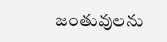జంతువులను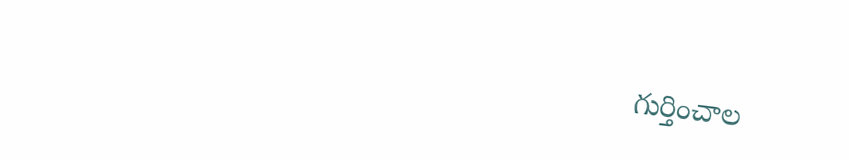గుర్తించాల